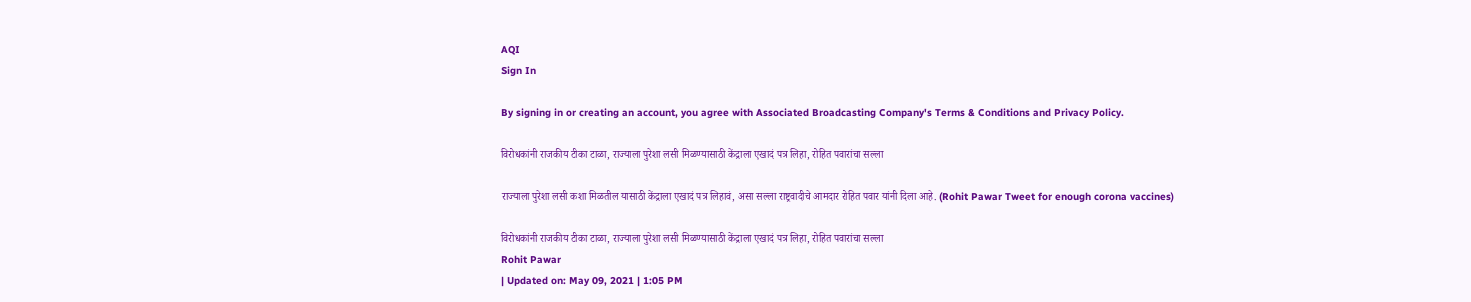AQI
Sign In

By signing in or creating an account, you agree with Associated Broadcasting Company's Terms & Conditions and Privacy Policy.

विरोधकांनी राजकीय टीका टाळा, राज्याला पुरेशा लसी मिळण्यासाठी केंद्राला एखादं पत्र लिहा, रोहित पवारांचा सल्ला

राज्याला पुरेशा लसी कशा मिळतील यासाठी केंद्राला एखादं पत्र लिहावं, असा सल्ला राष्ट्रवादीचे आमदार रोहित पवार यांनी दिला आहे. (Rohit Pawar Tweet for enough corona vaccines)

विरोधकांनी राजकीय टीका टाळा, राज्याला पुरेशा लसी मिळण्यासाठी केंद्राला एखादं पत्र लिहा, रोहित पवारांचा सल्ला
Rohit Pawar
| Updated on: May 09, 2021 | 1:05 PM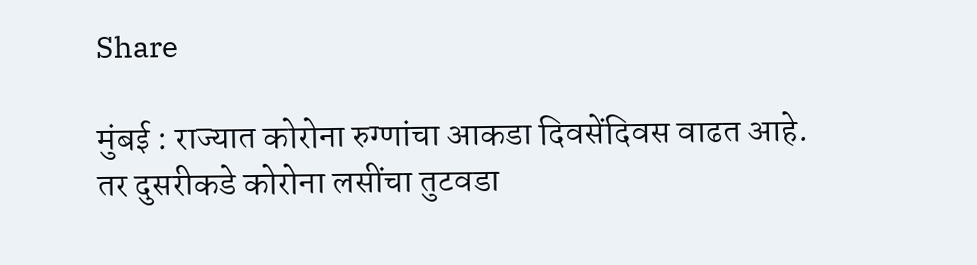Share

मुंबई : राज्यात कोरोना रुग्णांचा आकडा दिवसेंदिवस वाढत आहे. तर दुसरीकडे कोरोना लसींचा तुटवडा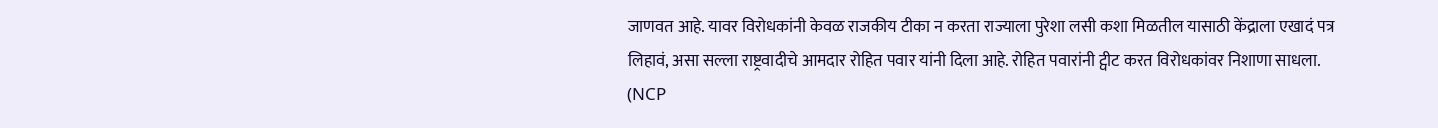जाणवत आहे. यावर विरोधकांनी केवळ राजकीय टीका न करता राज्याला पुरेशा लसी कशा मिळतील यासाठी केंद्राला एखादं पत्र लिहावं, असा सल्ला राष्ट्रवादीचे आमदार रोहित पवार यांनी दिला आहे. रोहित पवारांनी ट्वीट करत विरोधकांवर निशाणा साधला. (NCP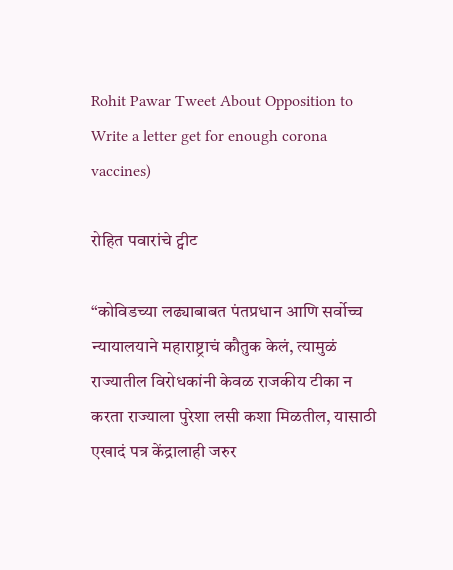Rohit Pawar Tweet About Opposition to Write a letter get for enough corona vaccines)

रोहित पवारांचे ट्वीट

“कोविडच्या लढ्याबाबत पंतप्रधान आणि सर्वोच्च न्यायालयाने महाराष्ट्राचं कौतुक केलं, त्यामुळं राज्यातील विरोधकांनी केवळ राजकीय टीका न करता राज्याला पुरेशा लसी कशा मिळतील, यासाठी एखादं पत्र केंद्रालाही जरुर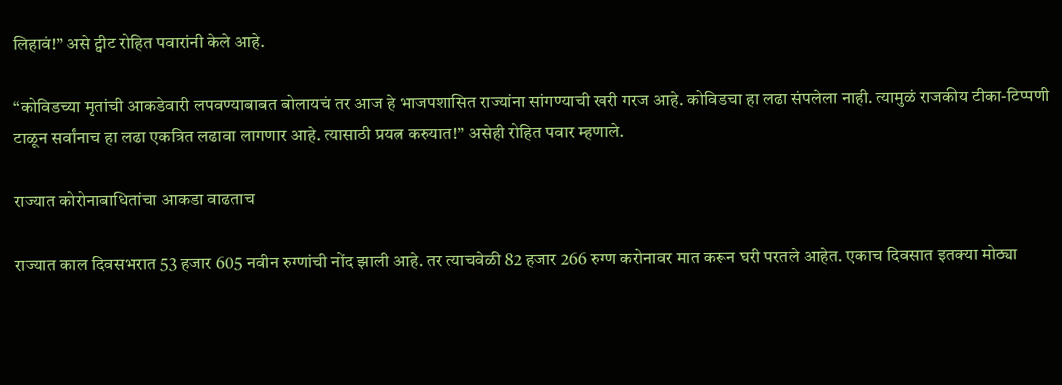लिहावं!” असे ट्वीट रोहित पवारांनी केले आहे.

“कोविडच्या मृतांची आकडेवारी लपवण्याबाबत बोलायचं तर आज हे भाजपशासित राज्यांना सांगण्याची खरी गरज आहे. कोविडचा हा लढा संपलेला नाही. त्यामुळं राजकीय टीका-टिप्पणी टाळून सर्वांनाच हा लढा एकत्रित लढावा लागणार आहे. त्यासाठी प्रयत्न करुयात!” असेही रोहित पवार म्हणाले.

राज्यात कोरोनाबाधितांचा आकडा वाढताच

राज्यात काल दिवसभरात 53 हजार 605 नवीन रुग्णांची नोंद झाली आहे. तर त्याचवेळी 82 हजार 266 रुग्ण करोनावर मात करून घरी परतले आहेत. एकाच दिवसात इतक्या मोठ्या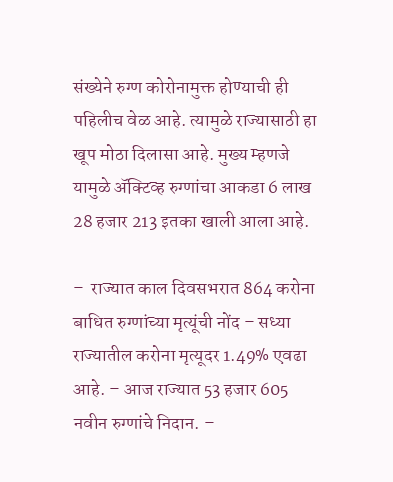संख्येने रुग्ण कोरोनामुक्त होण्याची ही पहिलीच वेळ आहे. त्यामुळे राज्यासाठी हा खूप मोठा दिलासा आहे. मुख्य म्हणजे यामुळे ॲक्टिव्ह रुग्णांचा आकडा 6 लाख 28 हजार 213 इतका खाली आला आहे.

–  राज्यात काल दिवसभरात 864 करोना बाधित रुग्णांच्या मृत्यूंची नोंद – सध्या राज्यातील करोना मृत्यूदर 1.49% एवढा आहे. – आज राज्यात 53 हजार 605 नवीन रुग्णांचे निदान. –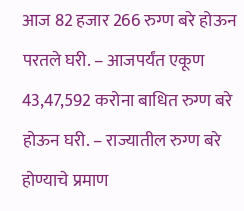आज 82 हजार 266 रुग्ण बरे होऊन परतले घरी. – आजपर्यंत एकूण 43,47,592 करोना बाधित रुग्ण बरे होऊन घरी. – राज्यातील रुग्ण बरे होण्याचे प्रमाण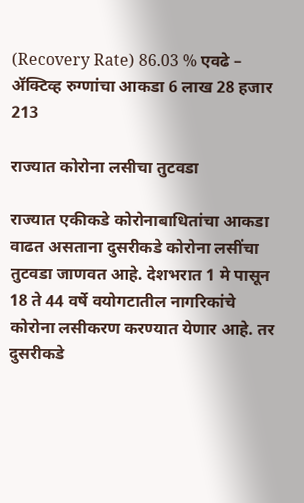(Recovery Rate) 86.03 % एवढे – ॲक्टिव्ह रुग्णांचा आकडा 6 लाख 28 हजार 213

राज्यात कोरोना लसीचा तुटवडा

राज्यात एकीकडे कोरोनाबाधितांचा आकडा वाढत असताना दुसरीकडे कोरोना लसींचा तुटवडा जाणवत आहे. देशभरात 1 मे पासून 18 ते 44 वर्षे वयोगटातील नागरिकांचे कोरोना लसीकरण करण्यात येणार आहे. तर दुसरीकडे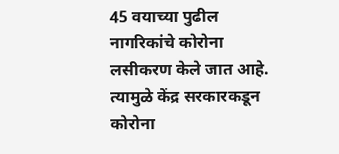45 वयाच्या पुढील नागरिकांचे कोरोना लसीकरण केले जात आहे. त्यामुळे केंद्र सरकारकडून कोरोना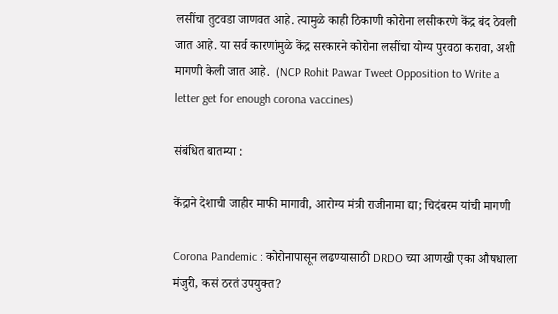लसींचा तुटवडा जाणवत आहे. त्यामुळे काही ठिकाणी कोरोना लसीकरणे केंद्र बंद ठेवली जात आहे. या सर्व कारणांमुळे केंद्र सरकारने कोरोना लसींचा योग्य पुरवठा करावा, अशी मागणी केली जात आहे.  (NCP Rohit Pawar Tweet Opposition to Write a letter get for enough corona vaccines)

संबंधित बातम्या :

केंद्राने देशाची जाहीर माफी मागावी, आरोग्य मंत्री राजीनामा द्या; चिदंबरम यांची मागणी

Corona Pandemic : कोरोनापासून लढण्यासाठी DRDO च्या आणखी एका औषधाला मंजुरी, कसं ठरतं उपयुक्त?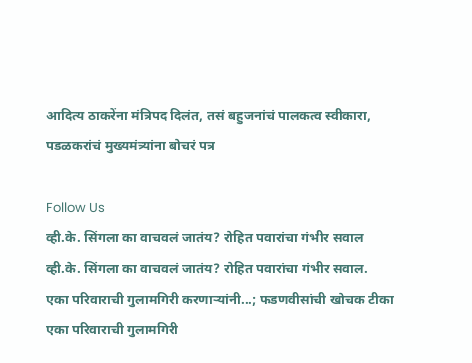आदित्य ठाकरेंना मंत्रिपद दिलंत, तसं बहुजनांचं पालकत्व स्वीकारा, पडळकरांचं मुख्यमंत्र्यांना बोचरं पत्र

Follow Us
व्ही.के. सिंगला का वाचवलं जातंय? रोहित पवारांचा गंभीर सवाल
व्ही.के. सिंगला का वाचवलं जातंय? रोहित पवारांचा गंभीर सवाल.
एका परिवाराची गुलामगिरी करणाऱ्यांनी...; फडणवीसांची खोचक टीका
एका परिवाराची गुलामगिरी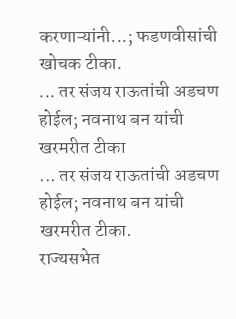करणाऱ्यांनी...; फडणवीसांची खोचक टीका.
... तर संजय राऊतांची अडचण होईल; नवनाथ बन यांची खरमरीत टीका
... तर संजय राऊतांची अडचण होईल; नवनाथ बन यांची खरमरीत टीका.
राज्यसभेत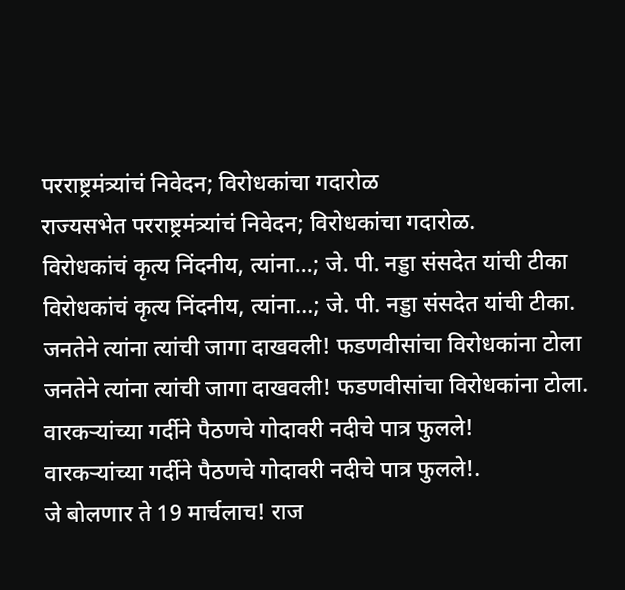परराष्ट्रमंत्र्यांचं निवेदन; विरोधकांचा गदारोळ
राज्यसभेत परराष्ट्रमंत्र्यांचं निवेदन; विरोधकांचा गदारोळ.
विरोधकांचं कृत्य निंदनीय, त्यांना...; जे. पी. नड्डा संसदेत यांची टीका
विरोधकांचं कृत्य निंदनीय, त्यांना...; जे. पी. नड्डा संसदेत यांची टीका.
जनतेने त्यांना त्यांची जागा दाखवली! फडणवीसांचा विरोधकांना टोला
जनतेने त्यांना त्यांची जागा दाखवली! फडणवीसांचा विरोधकांना टोला.
वारकऱ्यांच्या गर्दीने पैठणचे गोदावरी नदीचे पात्र फुलले!
वारकऱ्यांच्या गर्दीने पैठणचे गोदावरी नदीचे पात्र फुलले!.
जे बोलणार ते 19 मार्चलाच! राज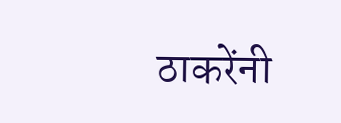ठाकरेंनी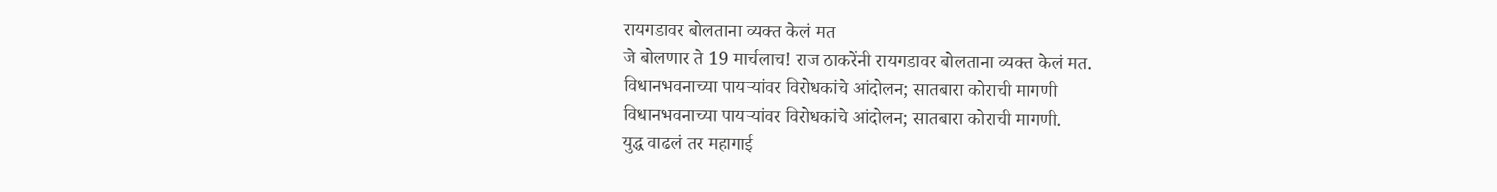रायगडावर बोलताना व्यक्त केलं मत
जे बोलणार ते 19 मार्चलाच! राज ठाकरेंनी रायगडावर बोलताना व्यक्त केलं मत.
विधानभवनाच्या पायऱ्यांवर विरोधकांचे आंदोलन; सातबारा कोराची मागणी
विधानभवनाच्या पायऱ्यांवर विरोधकांचे आंदोलन; सातबारा कोराची मागणी.
युद्ध वाढलं तर महागाई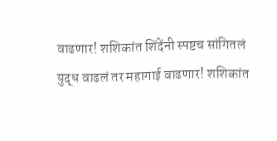वाढणार! शशिकांत शिंदेंनी स्पष्टच सांगितलं
युद्ध वाढलं तर महागाई वाढणार! शशिकांत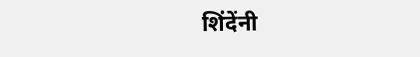शिंदेंनी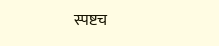स्पष्टच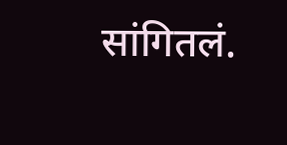सांगितलं.